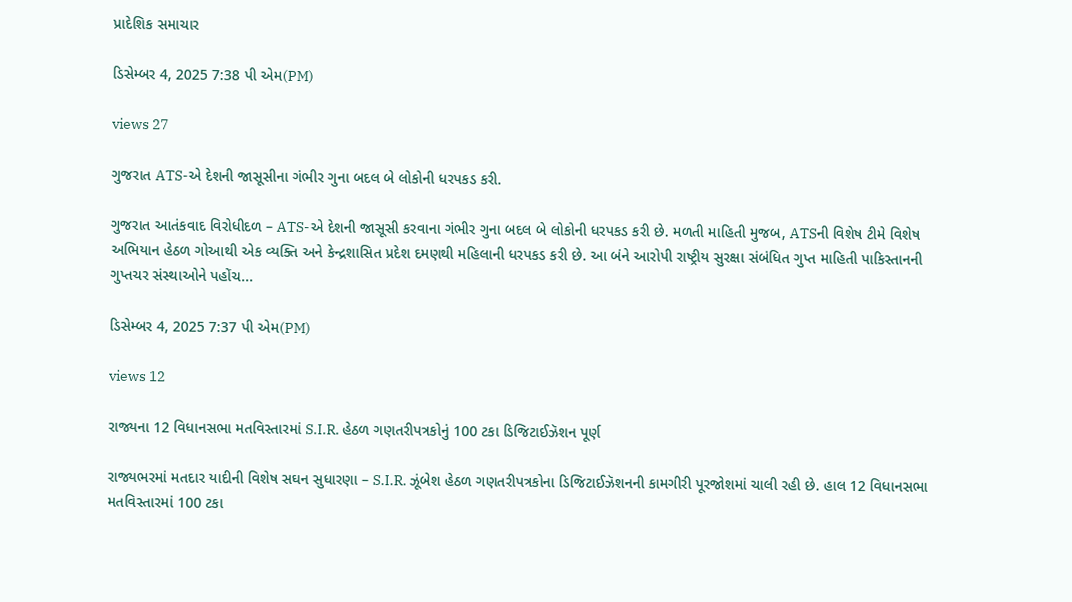પ્રાદેશિક સમાચાર

ડિસેમ્બર 4, 2025 7:38 પી એમ(PM)

views 27

ગુજરાત ATS-એ દેશની જાસૂસીના ગંભીર ગુના બદલ બે લોકોની ધરપકડ કરી.

ગુજરાત આતંકવાદ વિરોધીદળ – ATS-એ દેશની જાસૂસી કરવાના ગંભીર ગુના બદલ બે લોકોની ધરપકડ કરી છે. મળતી માહિતી મુજબ, ATSની વિશેષ ટીમે વિશેષ અભિયાન હેઠળ ગોઆથી એક વ્યક્તિ અને કેન્દ્રશાસિત પ્રદેશ દમણથી મહિલાની ધરપકડ કરી છે. આ બંને આરોપી રાષ્ટ્રીય સુરક્ષા સંબંધિત ગુપ્ત માહિતી પાકિસ્તાનની ગુપ્તચર સંસ્થાઓને પહોંચ...

ડિસેમ્બર 4, 2025 7:37 પી એમ(PM)

views 12

રાજ્યના 12 વિધાનસભા મતવિસ્તારમાં S.I.R. હેઠળ ગણતરીપત્રકોનું 100 ટકા ડિજિટાઈઝૅશન પૂર્ણ

રાજ્યભરમાં મતદાર યાદીની વિશેષ સઘન સુધારણા – S.I.R. ઝૂંબેશ હેઠળ ગણતરીપત્રકોના ડિજિટાઈઝૅશનની કામગીરી પૂરજોશમાં ચાલી રહી છે. હાલ 12 વિધાનસભા મતવિસ્તારમાં 100 ટકા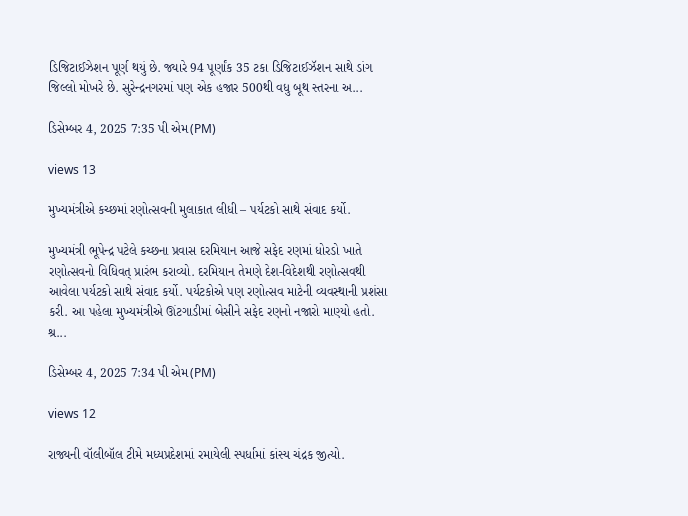ડિજિટાઈઝેશન પૂર્ણ થયું છે. જ્યારે 94 પૂર્ણાંક 35 ટકા ડિજિટાઈઝૅશન સાથે ડાંગ જિલ્લો મોખરે છે. સુરેન્દ્રનગરમાં પણ એક હજાર 500થી વધુ બૂથ સ્તરના અ...

ડિસેમ્બર 4, 2025 7:35 પી એમ(PM)

views 13

મુખ્યમંત્રીએ કચ્છમાં રણોત્સવની મુલાકાત લીધી – પર્યટકો સાથે સંવાદ કર્યો.

મુખ્યમંત્રી ભૂપેન્દ્ર પટેલે કચ્છના પ્રવાસ દરમિયાન આજે સફેદ રણમાં ધોરડો ખાતે રણોત્સવનો વિધિવત્ પ્રારંભ કરાવ્યો. દરમિયાન તેમણે દેશ-વિદેશથી રણોત્સવથી આવેલા પર્યટકો સાથે સંવાદ કર્યો. પર્યટકોએ પણ રણોત્સવ માટેની વ્યવસ્થાની પ્રશંસા કરી. આ પહેલા મુખ્યમંત્રીએ ઊંટગાડીમાં બેસીને સફેદ રણનો નજારો માણ્યો હતો. શ્ર...

ડિસેમ્બર 4, 2025 7:34 પી એમ(PM)

views 12

રાજ્યની વૉલીબૉલ ટીમે મધ્યપ્રદેશમાં રમાયેલી સ્પર્ધામાં કાંસ્ય ચંદ્રક જીત્યો.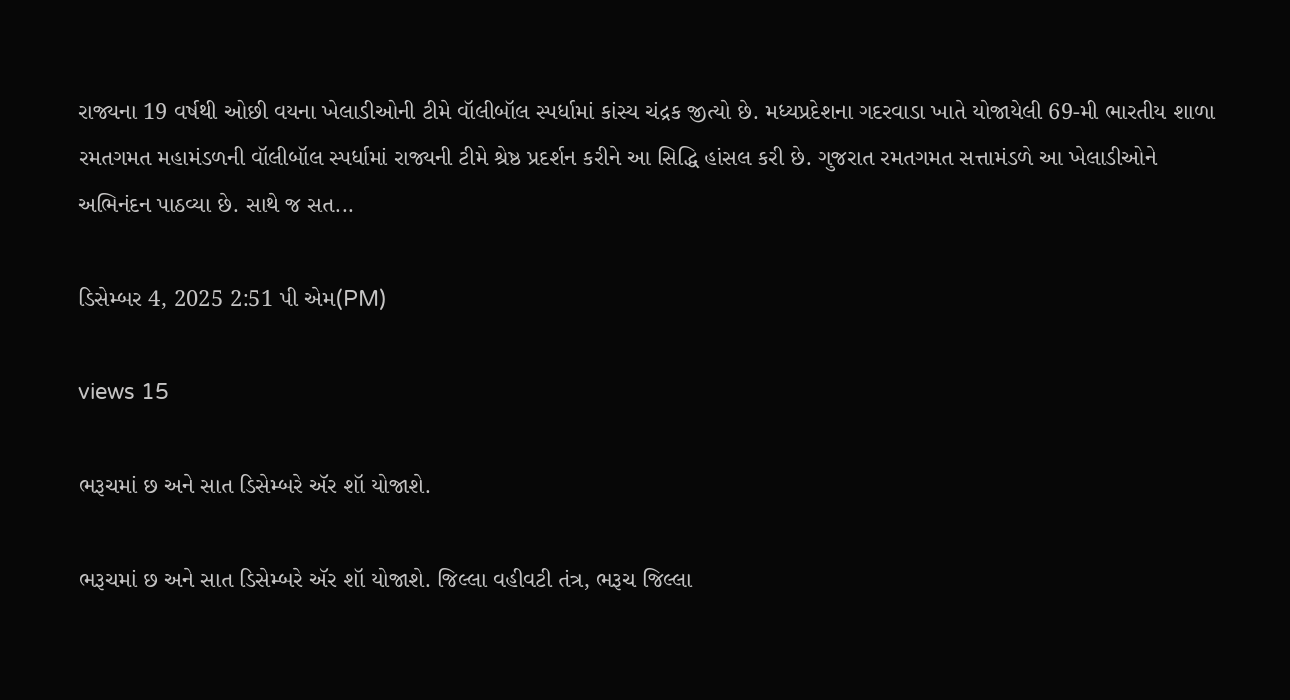રાજ્યના 19 વર્ષથી ઓછી વયના ખેલાડીઓની ટીમે વૉલીબૉલ સ્પર્ધામાં કાંસ્ય ચંદ્રક જીત્યો છે. મધ્યપ્રદેશના ગદરવાડા ખાતે યોજાયેલી 69-મી ભારતીય શાળા રમતગમત મહામંડળની વૉલીબૉલ સ્પર્ધામાં રાજ્યની ટીમે શ્રેષ્ઠ પ્રદર્શન કરીને આ સિદ્ધિ હાંસલ કરી છે. ગુજરાત રમતગમત સત્તામંડળે આ ખેલાડીઓને અભિનંદન પાઠવ્યા છે. સાથે જ સત...

ડિસેમ્બર 4, 2025 2:51 પી એમ(PM)

views 15

ભરૂચમાં છ અને સાત ડિસેમ્બરે ઍર શૉ યોજાશે.

ભરૂચમાં છ અને સાત ડિસેમ્બરે ઍર શૉ યોજાશે. જિલ્લા વહીવટી તંત્ર, ભરૂચ જિલ્લા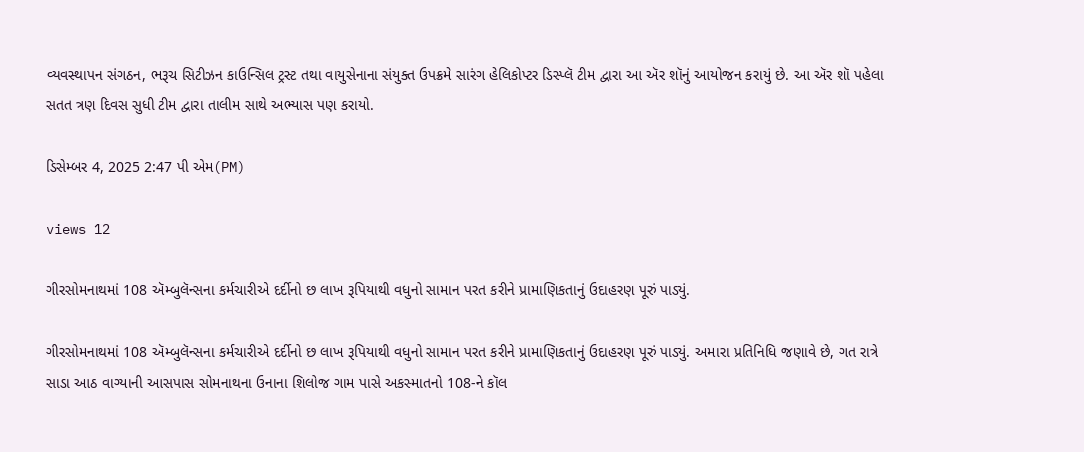વ્યવસ્થાપન સંગઠન, ભરૂચ સિટીઝન કાઉન્સિલ ટ્રસ્ટ તથા વાયુસેનાના સંયુક્ત ઉપક્રમે સારંગ હેલિકોપ્ટર ડિસ્પ્લૅ ટીમ દ્વારા આ ઍર શૉનું આયોજન કરાયું છે. આ ઍર શૉ પહેલા સતત ત્રણ દિવસ સુધી ટીમ દ્વારા તાલીમ સાથે અભ્યાસ પણ કરાયો.

ડિસેમ્બર 4, 2025 2:47 પી એમ(PM)

views 12

ગીરસોમનાથમાં 108 ઍમ્બુલૅન્સના કર્મચારીએ દર્દીનો છ લાખ રૂપિયાથી વધુનો સામાન પરત કરીને પ્રામાણિકતાનું ઉદાહરણ પૂરું પાડ્યું.

ગીરસોમનાથમાં 108 ઍમ્બુલૅન્સના કર્મચારીએ દર્દીનો છ લાખ રૂપિયાથી વધુનો સામાન પરત કરીને પ્રામાણિકતાનું ઉદાહરણ પૂરું પાડ્યું. અમારા પ્રતિનિધિ જણાવે છે, ગત રાત્રે સાડા આઠ વાગ્યાની આસપાસ સોમનાથના ઉનાના શિલોજ ગામ પાસે અકસ્માતનો 108-ને કૉલ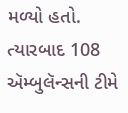મળ્યો હતો. ત્યારબાદ 108 ઍમ્બુલૅન્સની ટીમે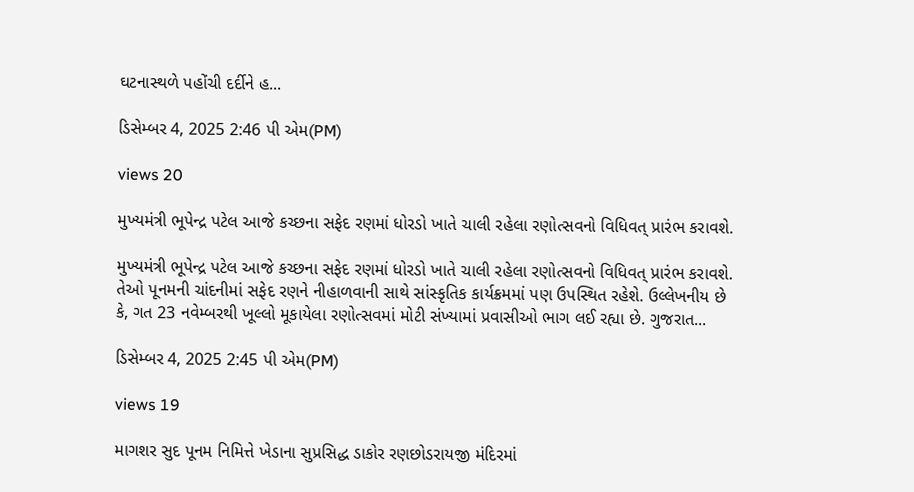ઘટનાસ્થળે પહોંચી દર્દીને હ...

ડિસેમ્બર 4, 2025 2:46 પી એમ(PM)

views 20

મુખ્યમંત્રી ભૂપેન્દ્ર પટેલ આજે કચ્છના સફેદ રણમાં ધોરડો ખાતે ચાલી રહેલા રણોત્સવનો વિધિવત્ પ્રારંભ કરાવશે.

મુખ્યમંત્રી ભૂપેન્દ્ર પટેલ આજે કચ્છના સફેદ રણમાં ધોરડો ખાતે ચાલી રહેલા રણોત્સવનો વિધિવત્ પ્રારંભ કરાવશે. તેઓ પૂનમની ચાંદનીમાં સફેદ રણને નીહાળવાની સાથે સાંસ્કૃતિક કાર્યક્રમમાં પણ ઉપસ્થિત રહેશે. ઉલ્લેખનીય છે કે, ગત 23 નવેમ્બરથી ખૂલ્લો મૂકાયેલા રણોત્સવમાં મોટી સંખ્યામાં પ્રવાસીઓ ભાગ લઈ રહ્યા છે. ગુજરાત...

ડિસેમ્બર 4, 2025 2:45 પી એમ(PM)

views 19

માગશર સુદ પૂનમ નિમિત્તે ખેડાના સુપ્રસિદ્ધ ડાકોર રણછોડરાયજી મંદિરમાં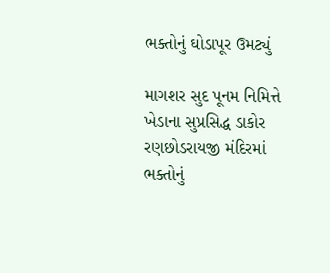ભક્તોનું ઘોડાપૂર ઉમટ્યું

માગશર સુદ પૂનમ નિમિત્તે ખેડાના સુપ્રસિદ્ધ ડાકોર રણછોડરાયજી મંદિરમાં ભક્તોનું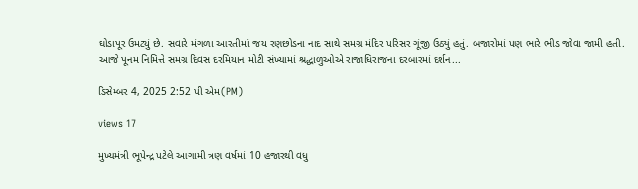ઘોડાપૂર ઉમટ્યું છે. સવારે મંગળા આરતીમાં જય રણછોડના નાદ સાથે સમગ્ર મંદિર પરિસર ગૂંજી ઉઠ્યું હતું. બજારોમાં પણ ભારે ભીડ જોવા જામી હતી. આજે પૂનમ નિમિત્તે સમગ્ર દિવસ દરમિયાન મોટી સંખ્યામાં શ્રદ્ધાળુઓએ રાજાધિરાજના દરબારમાં દર્શન...

ડિસેમ્બર 4, 2025 2:52 પી એમ(PM)

views 17

મુખ્યમંત્રી ભૂપેન્દ્ર પટેલે આગામી ત્રણ વર્ષમાં 10 હજારથી વધુ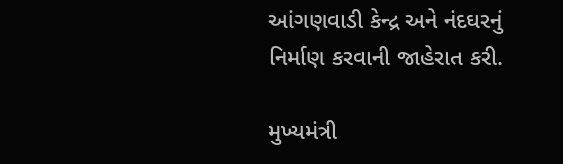આંગણવાડી કેન્દ્ર અને નંદઘરનું નિર્માણ કરવાની જાહેરાત કરી.

મુખ્યમંત્રી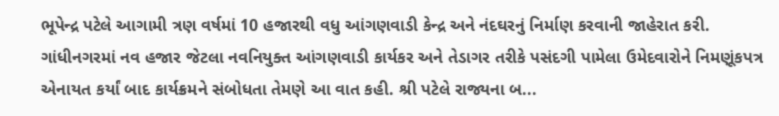ભૂપેન્દ્ર પટેલે આગામી ત્રણ વર્ષમાં 10 હજારથી વધુ આંગણવાડી કેન્દ્ર અને નંદઘરનું નિર્માણ કરવાની જાહેરાત કરી. ગાંધીનગરમાં નવ હજાર જેટલા નવનિયુક્ત આંગણવાડી કાર્યકર અને તેડાગર તરીકે પસંદગી પામેલા ઉમેદવારોને નિમણૂંકપત્ર એનાયત કર્યાં બાદ કાર્યક્રમને સંબોધતા તેમણે આ વાત કહી. શ્રી પટેલે રાજ્યના બ...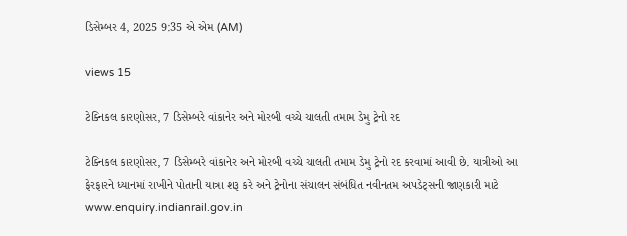ડિસેમ્બર 4, 2025 9:35 એ એમ (AM)

views 15

ટેક્નિકલ કારણોસર, 7 ડિસેમ્બરે વાંકાનેર અને મોરબી વચ્ચે ચાલતી તમામ ડેમુ ટ્રેનો રદ

ટેક્નિકલ કારણોસર, 7 ડિસેમ્બરે વાંકાનેર અને મોરબી વચ્ચે ચાલતી તમામ ડેમુ ટ્રેનો રદ કરવામાં આવી છે. યાત્રીઓ આ ફેરફારને ધ્યાનમાં રાખીને પોતાની યાત્રા શરૂ કરે અને ટ્રેનોના સંચાલન સંબંધિત નવીનતમ અપડેટ્સની જાણકારી માટે www.enquiry.indianrail.gov.in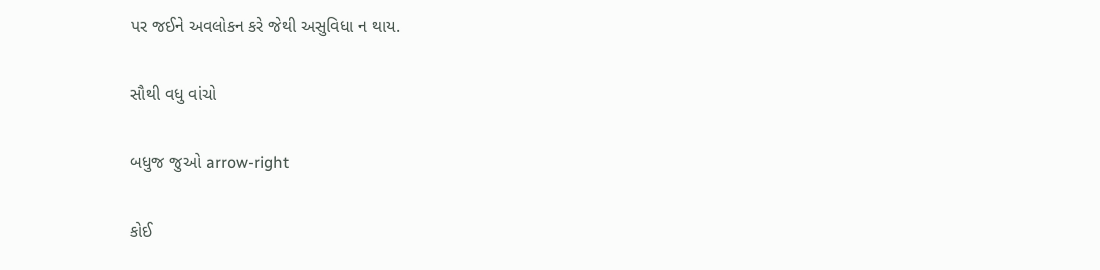પર જઈને અવલોકન કરે જેથી અસુવિધા ન થાય.

સૌથી વધુ વાંચો

બધુજ જુઓ arrow-right

કોઈ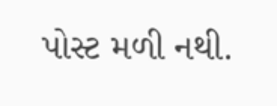પોસ્ટ મળી નથી.